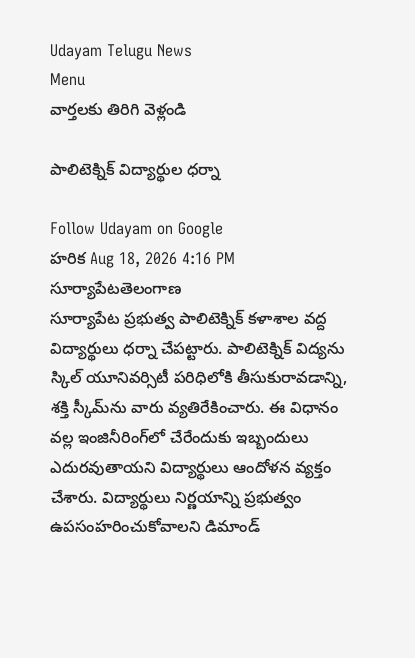Udayam Telugu News
Menu
వార్తలకు తిరిగి వెళ్లండి

పాలిటెక్నిక్ విద్యార్థుల ధర్నా

Follow Udayam on Google
హరిక Aug 18, 2026 4:16 PM సూర్యాపేటతెలంగాణ
సూర్యాపేట ప్రభుత్వ పాలిటెక్నిక్‌ కళాశాల వద్ద విద్యార్థులు ధర్నా చేపట్టారు. పాలిటెక్నిక్‌ విద్యను స్కిల్‌ యూనివర్సిటీ పరిధిలోకి తీసుకురావడాన్ని, శక్తి స్కీమ్‌ను వారు వ్యతిరేకించారు. ఈ విధానం వల్ల ఇంజినీరింగ్‌లో చేరేందుకు ఇబ్బందులు ఎదురవుతాయని విద్యార్థులు ఆందోళన వ్యక్తం చేశారు. విద్యార్థులు నిర్ణయాన్ని ప్రభుత్వం ఉపసంహరించుకోవాలని డిమాండ్‌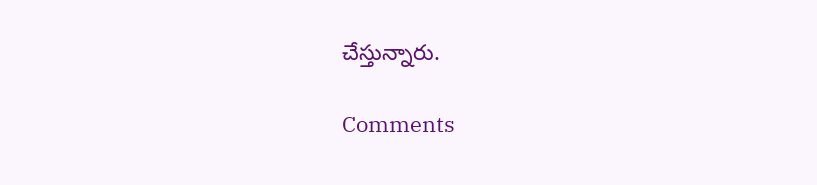చేస్తున్నారు.

Comments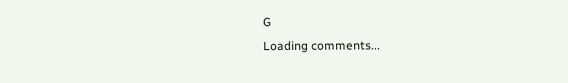G
Loading comments...